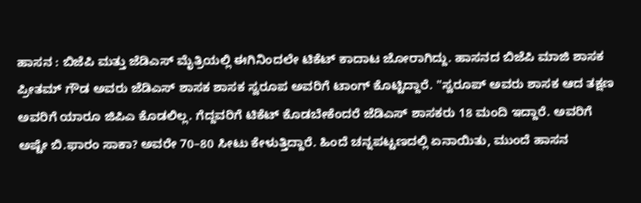ಹಾಸನ : ಬಿಜೆಪಿ ಮತ್ತು ಜೆಡಿಎಸ್ ಮೈತ್ರಿಯಲ್ಲಿ ಈಗಿನಿಂದಲೇ ಟಿಕೆಟ್ ಕಾದಾಟ ಜೋರಾಗಿದ್ದು. ಹಾಸನದ ಬಿಜೆಪಿ ಮಾಜಿ ಶಾಸಕ ಪ್ರೀತಮ್ ಗೌಡ ಅವರು ಜೆಡಿಎಸ್ ಶಾಸಕ ಶಾಸಕ ಸ್ವರೂಪ ಅವರಿಗೆ ಟಾಂಗ್ ಕೊಟ್ಟಿದ್ದಾರೆ. "ಸ್ವರೂಪ್ ಅವರು ಶಾಸಕ ಆದ ತಕ್ಷಣ ಅವರಿಗೆ ಯಾರೂ ಜಿಪಿಎ ಕೊಡಲಿಲ್ಲ. ಗೆದ್ದವರಿಗೆ ಟಿಕೆಟ್ ಕೊಡಬೇಕೆಂದರೆ ಜೆಡಿಎಸ್ ಶಾಸಕರು 18 ಮಂದಿ ಇದ್ದಾರೆ. ಅವರಿಗೆ ಅಷ್ಟೇ ಬಿ.ಫಾರಂ ಸಾಕಾ? ಅವರೇ 70–80 ಸೀಟು ಕೇಳುತ್ತಿದ್ದಾರೆ. ಹಿಂದೆ ಚನ್ನಪಟ್ಟಣದಲ್ಲಿ ಏನಾಯಿತು, ಮುಂದೆ ಹಾಸನ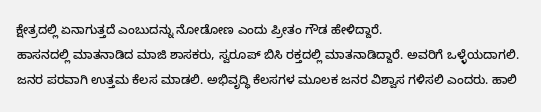ಕ್ಷೇತ್ರದಲ್ಲಿ ಏನಾಗುತ್ತದೆ ಎಂಬುದನ್ನು ನೋಡೋಣ ಎಂದು ಪ್ರೀತಂ ಗೌಡ ಹೇಳಿದ್ದಾರೆ.
ಹಾಸನದಲ್ಲಿ ಮಾತನಾಡಿದ ಮಾಜಿ ಶಾಸಕರು, ಸ್ವರೂಪ್ ಬಿಸಿ ರಕ್ತದಲ್ಲಿ ಮಾತನಾಡಿದ್ದಾರೆ. ಅವರಿಗೆ ಒಳ್ಳೆಯದಾಗಲಿ. ಜನರ ಪರವಾಗಿ ಉತ್ತಮ ಕೆಲಸ ಮಾಡಲಿ. ಅಭಿವೃದ್ಧಿ ಕೆಲಸಗಳ ಮೂಲಕ ಜನರ ವಿಶ್ವಾಸ ಗಳಿಸಲಿ ಎಂದರು. ಹಾಲಿ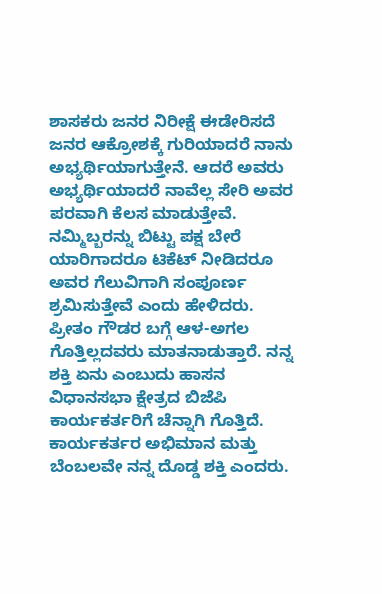ಶಾಸಕರು ಜನರ ನಿರೀಕ್ಷೆ ಈಡೇರಿಸದೆ ಜನರ ಆಕ್ರೋಶಕ್ಕೆ ಗುರಿಯಾದರೆ ನಾನು ಅಭ್ಯರ್ಥಿಯಾಗುತ್ತೇನೆ. ಆದರೆ ಅವರು ಅಭ್ಯರ್ಥಿಯಾದರೆ ನಾವೆಲ್ಲ ಸೇರಿ ಅವರ ಪರವಾಗಿ ಕೆಲಸ ಮಾಡುತ್ತೇವೆ. ನಮ್ಮಿಬ್ಬರನ್ನು ಬಿಟ್ಟು ಪಕ್ಷ ಬೇರೆ ಯಾರಿಗಾದರೂ ಟಿಕೆಟ್ ನೀಡಿದರೂ ಅವರ ಗೆಲುವಿಗಾಗಿ ಸಂಪೂರ್ಣ ಶ್ರಮಿಸುತ್ತೇವೆ ಎಂದು ಹೇಳಿದರು.
ಪ್ರೀತಂ ಗೌಡರ ಬಗ್ಗೆ ಆಳ-ಅಗಲ ಗೊತ್ತಿಲ್ಲದವರು ಮಾತನಾಡುತ್ತಾರೆ. ನನ್ನ ಶಕ್ತಿ ಏನು ಎಂಬುದು ಹಾಸನ ವಿಧಾನಸಭಾ ಕ್ಷೇತ್ರದ ಬಿಜೆಪಿ ಕಾರ್ಯಕರ್ತರಿಗೆ ಚೆನ್ನಾಗಿ ಗೊತ್ತಿದೆ. ಕಾರ್ಯಕರ್ತರ ಅಭಿಮಾನ ಮತ್ತು ಬೆಂಬಲವೇ ನನ್ನ ದೊಡ್ಡ ಶಕ್ತಿ ಎಂದರು.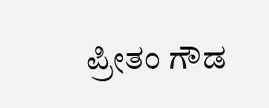ಪ್ರೀತಂ ಗೌಡ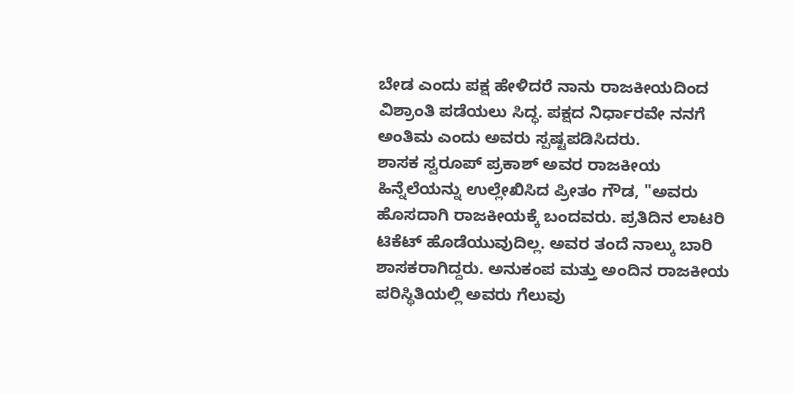ಬೇಡ ಎಂದು ಪಕ್ಷ ಹೇಳಿದರೆ ನಾನು ರಾಜಕೀಯದಿಂದ ವಿಶ್ರಾಂತಿ ಪಡೆಯಲು ಸಿದ್ಧ. ಪಕ್ಷದ ನಿರ್ಧಾರವೇ ನನಗೆ ಅಂತಿಮ ಎಂದು ಅವರು ಸ್ಪಷ್ಟಪಡಿಸಿದರು.
ಶಾಸಕ ಸ್ವರೂಪ್ ಪ್ರಕಾಶ್ ಅವರ ರಾಜಕೀಯ ಹಿನ್ನೆಲೆಯನ್ನು ಉಲ್ಲೇಖಿಸಿದ ಪ್ರೀತಂ ಗೌಡ, "ಅವರು ಹೊಸದಾಗಿ ರಾಜಕೀಯಕ್ಕೆ ಬಂದವರು. ಪ್ರತಿದಿನ ಲಾಟರಿ ಟಿಕೆಟ್ ಹೊಡೆಯುವುದಿಲ್ಲ. ಅವರ ತಂದೆ ನಾಲ್ಕು ಬಾರಿ ಶಾಸಕರಾಗಿದ್ದರು. ಅನುಕಂಪ ಮತ್ತು ಅಂದಿನ ರಾಜಕೀಯ ಪರಿಸ್ಥಿತಿಯಲ್ಲಿ ಅವರು ಗೆಲುವು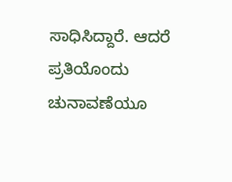ಸಾಧಿಸಿದ್ದಾರೆ. ಆದರೆ ಪ್ರತಿಯೊಂದು ಚುನಾವಣೆಯೂ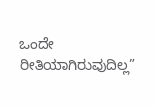ಒಂದೇ ರೀತಿಯಾಗಿರುವುದಿಲ್ಲ”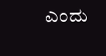ಎಂದು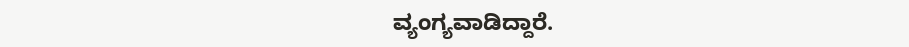ವ್ಯಂಗ್ಯವಾಡಿದ್ದಾರೆ.